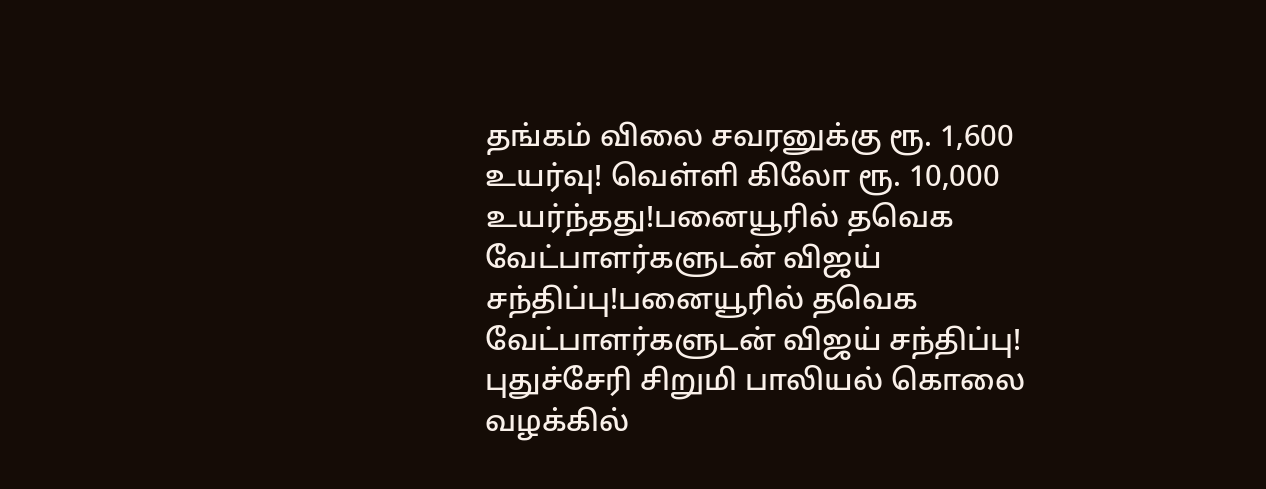தங்கம் விலை சவரனுக்கு ரூ. 1,600 உயர்வு! வெள்ளி கிலோ ரூ. 10,000 உயர்ந்தது!பனையூரில் தவெக வேட்பாளர்களுடன் விஜய் சந்திப்பு!பனையூரில் தவெக வேட்பாளர்களுடன் விஜய் சந்திப்பு! புதுச்சேரி சிறுமி பாலியல் கொலை வழக்கில்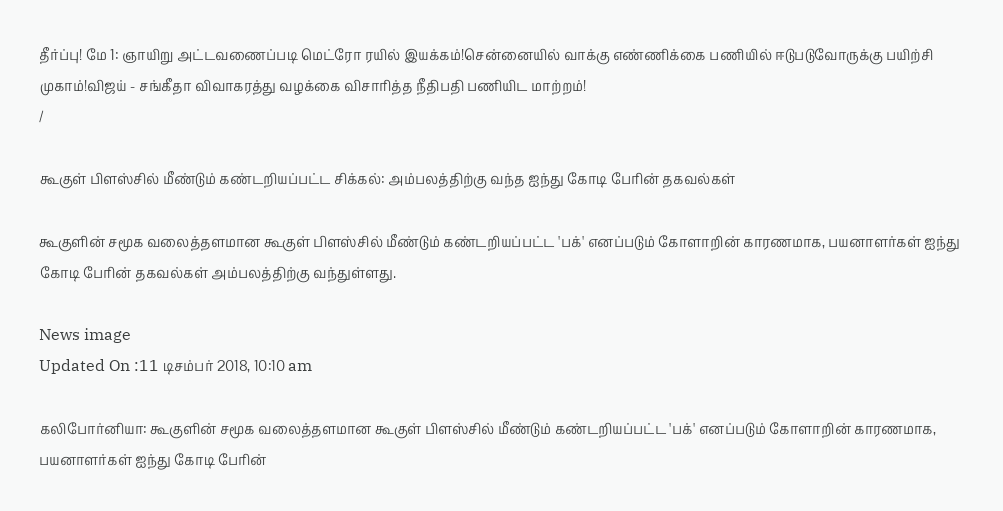தீர்ப்பு! மே 1: ஞாயிறு அட்டவணைப்படி மெட்ரோ ரயில் இயக்கம்!சென்னையில் வாக்கு எண்ணிக்கை பணியில் ஈடுபடுவோருக்கு பயிற்சி முகாம்!விஜய் - சங்கீதா விவாகரத்து வழக்கை விசாரித்த நீதிபதி பணியிட மாற்றம்!
/

கூகுள் பிளஸ்சில் மீண்டும் கண்டறியப்பட்ட சிக்கல்: அம்பலத்திற்கு வந்த ஐந்து கோடி பேரின் தகவல்கள்

கூகுளின் சமூக வலைத்தளமான கூகுள் பிளஸ்சில் மீண்டும் கண்டறியப்பட்ட 'பக்' எனப்படும் கோளாறின் காரணமாக, பயனாளர்கள் ஐந்து கோடி பேரின் தகவல்கள் அம்பலத்திற்கு வந்துள்ளது.

News image
Updated On :11 டிசம்பர் 2018, 10:10 am

கலிபோர்னியா: கூகுளின் சமூக வலைத்தளமான கூகுள் பிளஸ்சில் மீண்டும் கண்டறியப்பட்ட 'பக்' எனப்படும் கோளாறின் காரணமாக, பயனாளர்கள் ஐந்து கோடி பேரின்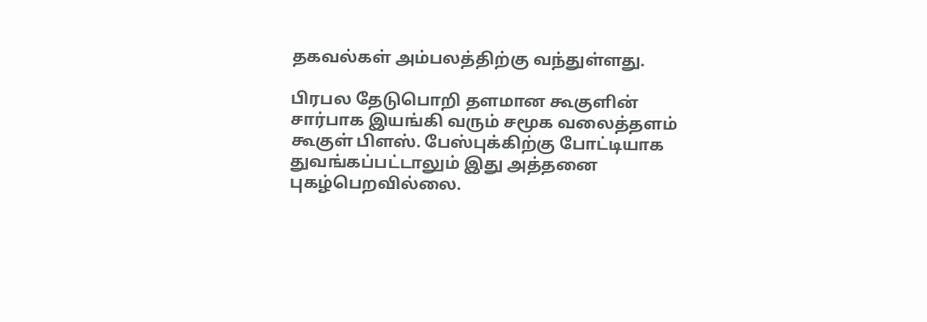தகவல்கள் அம்பலத்திற்கு வந்துள்ளது.

பிரபல தேடுபொறி தளமான கூகுளின் சார்பாக இயங்கி வரும் சமூக வலைத்தளம் கூகுள் பிளஸ். பேஸ்புக்கிற்கு போட்டியாக துவங்கப்பட்டாலும் இது அத்தனை புகழ்பெறவில்லை.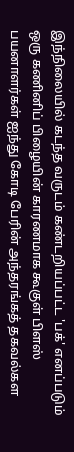இந்நிலையில் கடந்த வருடம் கண்டறியப்பட்ட 'பக்' எனப்படும்  ஒரு கணினிப் பிழையின் காரணமாக கூகுள் பிளஸ் பயனாளர்கள் ஐந்து கோடி பேரின் அந்தரங்கத் தகவல்கள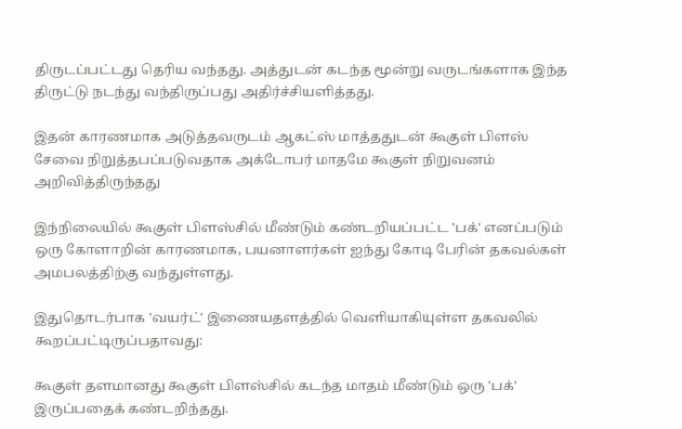திருடப்பட்டது தெரிய வந்தது. அத்துடன் கடந்த மூன்று வருடங்களாக இந்த திருட்டு நடந்து வந்திருப்பது அதிர்ச்சியளித்தது.

இதன் காரணமாக அடுத்தவருடம் ஆகட்ஸ் மாத்ததுடன் கூகுள் பிளஸ் சேவை நிறுத்தபப்படுவதாக அக்டோபர் மாதமே கூகுள் நிறுவனம் அறிவித்திருந்தது

இந்நிலையில் கூகுள் பிளஸ்சில் மீண்டும் கண்டறியப்பட்ட 'பக்' எனப்படும் ஒரு கோளாறின் காரணமாக, பயனாளர்கள் ஐந்து கோடி பேரின் தகவல்கள் அமபலத்திற்கு வந்துள்ளது.

இதுதொடர்பாக 'வயர்ட்' இணையதளத்தில் வெளியாகியுள்ள தகவலில் கூறப்பட்டிருப்பதாவது:

கூகுள் தளமானது கூகுள் பிளஸ்சில் கடந்த மாதம் மீண்டும் ஒரு 'பக்' இருப்பதைக் கண்டறிந்தது.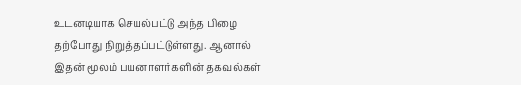உடனடியாக செயல்பட்டு அந்த பிழை தற்போது நிறுத்தப்பட்டுள்ளது. ஆனால் இதன் மூலம் பயனாளர்களின் தகவல்கள்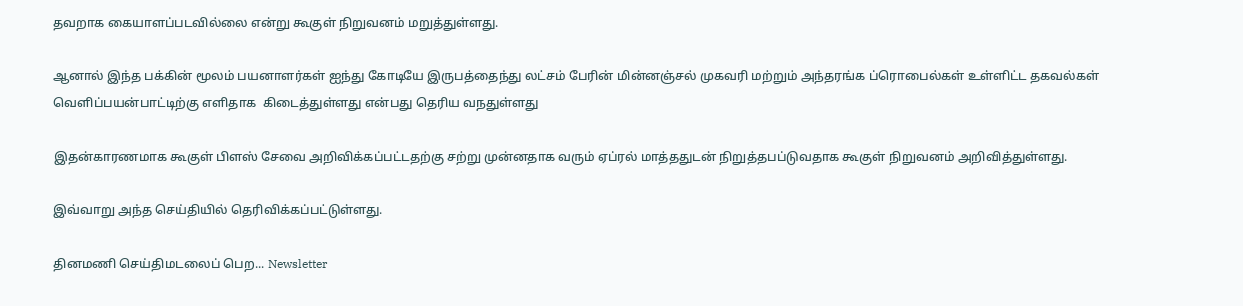தவறாக கையாளப்படவில்லை என்று கூகுள் நிறுவனம் மறுத்துள்ளது.

ஆனால் இந்த பக்கின் மூலம் பயனாளர்கள் ஐந்து கோடியே இருபத்தைந்து லட்சம் பேரின் மின்னஞ்சல் முகவரி மற்றும் அந்தரங்க ப்ரொபைல்கள் உள்ளிட்ட தகவல்கள் வெளிப்பயன்பாட்டிற்கு எளிதாக  கிடைத்துள்ளது என்பது தெரிய வநதுள்ளது

இதன்காரணமாக கூகுள் பிளஸ் சேவை அறிவிக்கப்பட்டதற்கு சற்று முன்னதாக வரும் ஏப்ரல் மாத்ததுடன் நிறுத்தபப்டுவதாக கூகுள் நிறுவனம் அறிவித்துள்ளது.

இவ்வாறு அந்த செய்தியில் தெரிவிக்கப்பட்டுள்ளது.

தினமணி செய்திமடலைப் பெற... Newsletter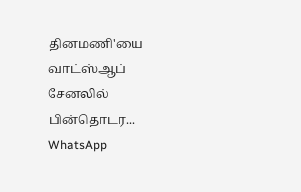தினமணி'யை வாட்ஸ்ஆப் சேனலில் பின்தொடர... WhatsApp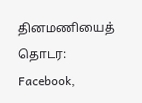தினமணியைத் தொடர: Facebook,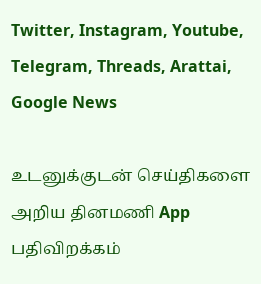Twitter, Instagram, Youtube, Telegram, Threads, Arattai, Google News

உடனுக்குடன் செய்திகளை அறிய தினமணி App பதிவிறக்கம்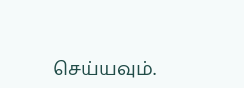செய்யவும்.